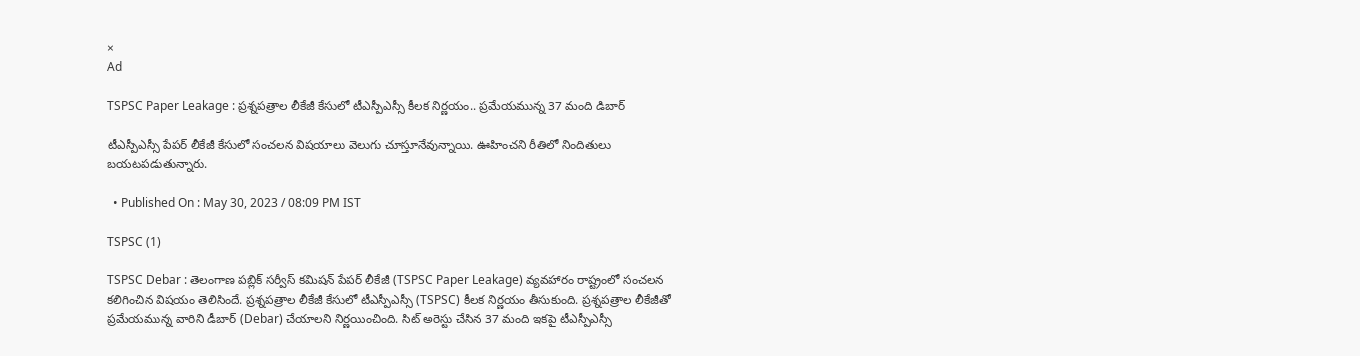×
Ad

TSPSC Paper Leakage : ప్రశ్నపత్రాల లీకేజీ కేసులో టీఎస్పీఎస్సీ కీలక నిర్ణయం.. ప్రమేయమున్న 37 మంది డిబార్

టీఎస్పీఎస్సీ పేపర్ లీకేజీ కేసులో సంచలన విషయాలు వెలుగు చూస్తూనేవున్నాయి. ఊహించని రీతిలో నిందితులు బయటపడుతున్నారు.

  • Published On : May 30, 2023 / 08:09 PM IST

TSPSC (1)

TSPSC Debar : తెలంగాణ పబ్లిక్ సర్వీస్ కమిషన్ పేపర్ లీకేజీ (TSPSC Paper Leakage) వ్యవహారం రాష్ట్రంలో సంచలన కలిగించిన విషయం తెలిసిందే. ప్రశ్నపత్రాల లీకేజీ కేసులో టీఎస్పీఎస్సీ (TSPSC) కీలక నిర్ణయం తీసుకుంది. ప్రశ్నపత్రాల లీకేజీతో ప్రమేయమున్న వారిని డీబార్ (Debar) చేయాలని నిర్ణయించింది. సిట్ అరెస్టు చేసిన 37 మంది ఇకపై టీఎస్పీఎస్సీ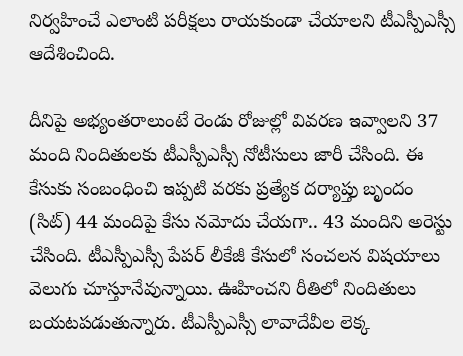నిర్వహించే ఎలాంటి పరీక్షలు రాయకుండా చేయాలని టీఎస్పీఎస్సీ ఆదేశించింది.

దీనిపై అభ్యంతరాలుంటే రెండు రోజుల్లో వివరణ ఇవ్వాలని 37 మంది నిందితులకు టీఎస్పీఎస్సీ నోటీసులు జారీ చేసింది. ఈ కేసుకు సంబంధించి ఇప్పటి వరకు ప్రత్యేక దర్యాప్తు బృందం (సిట్) 44 మందిపై కేసు నమోదు చేయగా.. 43 మందిని అరెస్టు చేసింది. టీఎస్పీఎస్సీ పేపర్ లీకేజీ కేసులో సంచలన విషయాలు వెలుగు చూస్తూనేవున్నాయి. ఊహించని రీతిలో నిందితులు బయటపడుతున్నారు. టీఎస్పీఎస్సీ లావాదేవీల లెక్క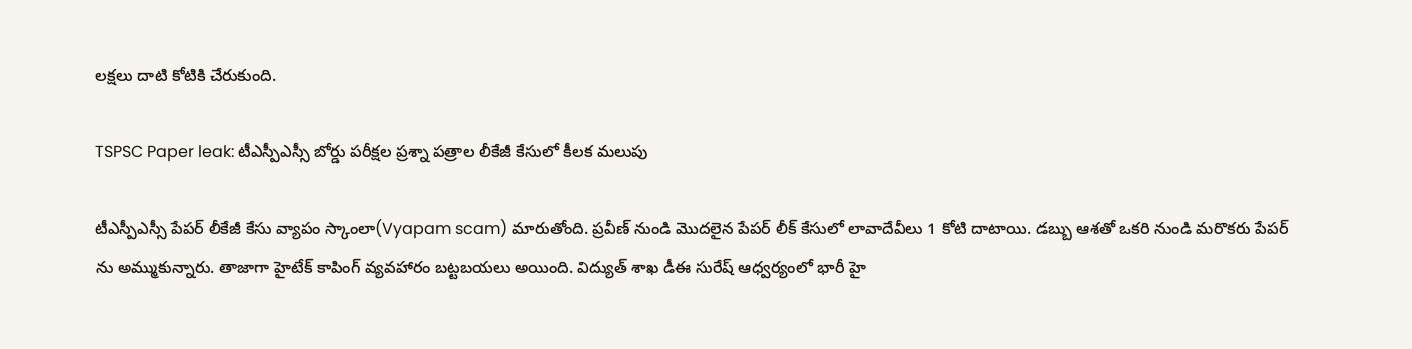లక్షలు దాటి కోటికి చేరుకుంది.

TSPSC Paper leak: టీఎస్పీఎస్సీ బోర్డు పరీక్షల ప్రశ్నా పత్రాల లీకేజీ కేసులో కీలక మలుపు

టీఎస్పీఎస్సీ పేపర్ లీకేజీ కేసు వ్యాపం స్కాంలా(Vyapam scam) మారుతోంది. ప్రవీణ్ నుండి మొదలైన పేపర్ లీక్ కేసులో లావాదేవీలు 1 కోటి దాటాయి. డబ్బు ఆశతో ఒకరి నుండి మరొకరు పేపర్ ను అమ్ముకున్నారు. తాజాగా హైటేక్ కాపింగ్ వ్యవహారం బట్టబయలు అయింది. విద్యుత్ శాఖ డీఈ సురేష్ ఆధ్వర్యంలో భారీ హై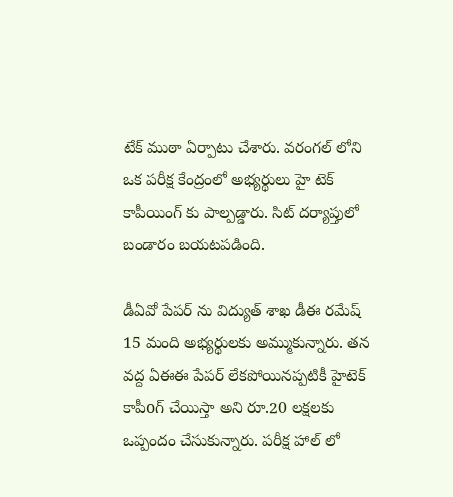టేక్ ముఠా ఏర్పాటు చేశారు. వరంగల్ లోని ఒక పరీక్ష కేంద్రంలో అభ్యర్థులు హై టెక్ కాపీయింగ్ కు పాల్పడ్డారు. సిట్ దర్యాప్తులో బండారం బయటపడింది.

డీఏవో పేపర్ ను విద్యుత్ శాఖ డీఈ రమేష్ 15 మంది అభ్యర్థులకు అమ్ముకున్నారు. తన వద్ద ఏఈఈ పేపర్ లేకపోయినప్పటికీ హైటెక్ కాపీoగ్ చేయిస్తా అని రూ.20 లక్షలకు ఒప్పందం చేసుకున్నారు. పరీక్ష హాల్ లో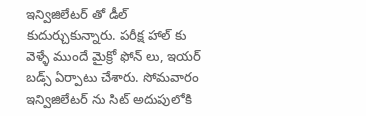ఇన్విజిలేటర్ తో డీల్ కుదుర్చుకున్నారు. పరీక్ష హాల్ కు వెళ్ళే ముందే మైక్రో ఫోన్ లు, ఇయర్ బడ్స్ ఏర్పాటు చేశారు. సోమవారం ఇన్విజిలేటర్ ను సిట్ అదుపులోకి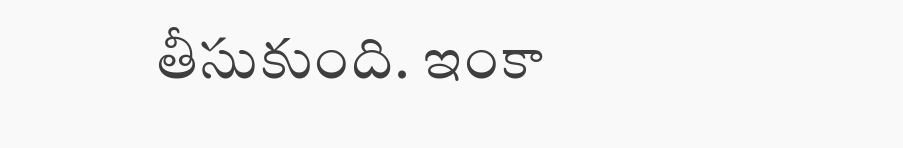తీసుకుంది. ఇంకా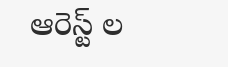ఆరెస్ట్ ల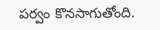పర్వం కొనసాగుతోంది.